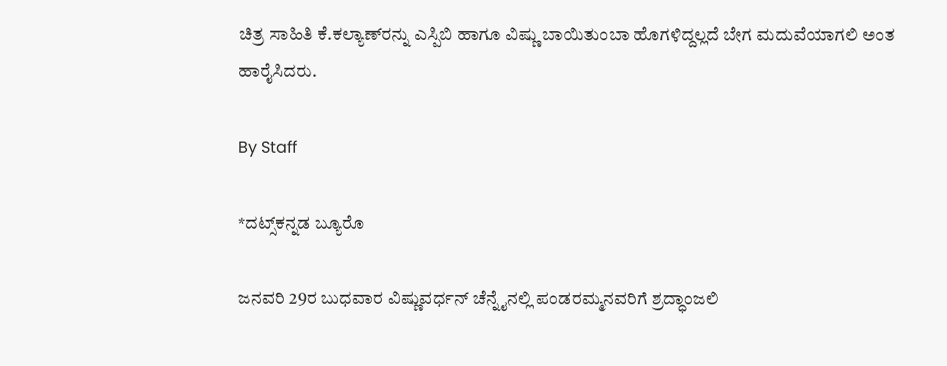ಚಿತ್ರ ಸಾಹಿತಿ ಕೆ.ಕಲ್ಯಾಣ್‌ರನ್ನು ಎಸ್ಪಿಬಿ ಹಾಗೂ ವಿಷ್ಣು ಬಾಯಿತುಂಬಾ ಹೊಗಳಿದ್ದಲ್ಲದೆ ಬೇಗ ಮದುವೆಯಾಗಲಿ ಅಂತ ಹಾರೈಸಿದರು.

By Staff

*ದಟ್ಸ್‌ಕನ್ನಡ ಬ್ಯೂರೊ

ಜನವರಿ 29ರ ಬುಧವಾರ ವಿಷ್ಣುವರ್ಧನ್‌ ಚೆನ್ನೈನಲ್ಲಿ ಪಂಡರಮ್ಮನವರಿಗೆ ಶ್ರದ್ಧಾಂಜಲಿ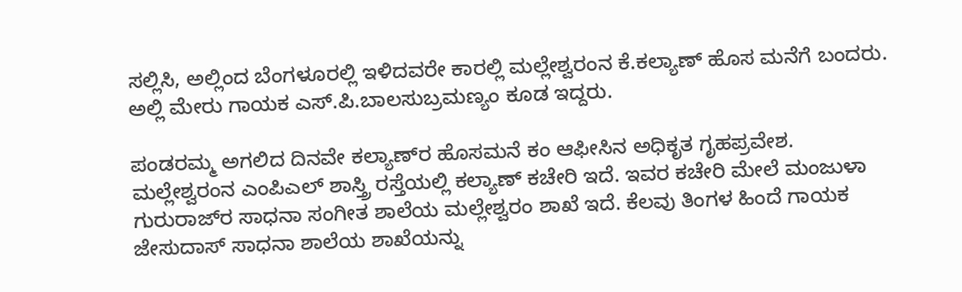ಸಲ್ಲಿಸಿ, ಅಲ್ಲಿಂದ ಬೆಂಗಳೂರಲ್ಲಿ ಇಳಿದವರೇ ಕಾರಲ್ಲಿ ಮಲ್ಲೇಶ್ವರಂನ ಕೆ.ಕಲ್ಯಾಣ್‌ ಹೊಸ ಮನೆಗೆ ಬಂದರು. ಅಲ್ಲಿ ಮೇರು ಗಾಯಕ ಎಸ್‌.ಪಿ.ಬಾಲಸುಬ್ರಮಣ್ಯಂ ಕೂಡ ಇದ್ದರು.

ಪಂಡರಮ್ಮ ಅಗಲಿದ ದಿನವೇ ಕಲ್ಯಾಣ್‌ರ ಹೊಸಮನೆ ಕಂ ಆಫೀಸಿನ ಅಧಿಕೃತ ಗೃಹಪ್ರವೇಶ. ಮಲ್ಲೇಶ್ವರಂನ ಎಂಪಿಎಲ್‌ ಶಾಸ್ತ್ರಿ ರಸ್ತೆಯಲ್ಲಿ ಕಲ್ಯಾಣ್‌ ಕಚೇರಿ ಇದೆ. ಇವರ ಕಚೇರಿ ಮೇಲೆ ಮಂಜುಳಾ ಗುರುರಾಜ್‌ರ ಸಾಧನಾ ಸಂಗೀತ ಶಾಲೆಯ ಮಲ್ಲೇಶ್ವರಂ ಶಾಖೆ ಇದೆ. ಕೆಲವು ತಿಂಗಳ ಹಿಂದೆ ಗಾಯಕ ಜೇಸುದಾಸ್‌ ಸಾಧನಾ ಶಾಲೆಯ ಶಾಖೆಯನ್ನು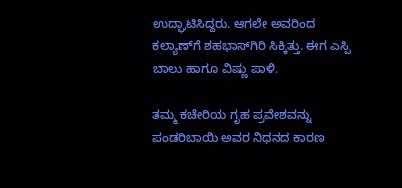ಉದ್ಘಾಟಿಸಿದ್ದರು. ಆಗಲೇ ಅವರಿಂದ ಕಲ್ಯಾಣ್‌ಗೆ ಶಹಭಾಸ್‌ಗಿರಿ ಸಿಕ್ಕಿತ್ತು. ಈಗ ಎಸ್ಪಿ ಬಾಲು ಹಾಗೂ ವಿಷ್ಣು ಪಾಳಿ.

ತಮ್ಮ ಕಚೇರಿಯ ಗೃಹ ಪ್ರವೇಶವನ್ನು ಪಂಡರಿಬಾಯಿ ಅವರ ನಿಧನದ ಕಾರಣ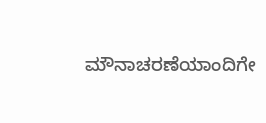ಮೌನಾಚರಣೆಯಾಂದಿಗೇ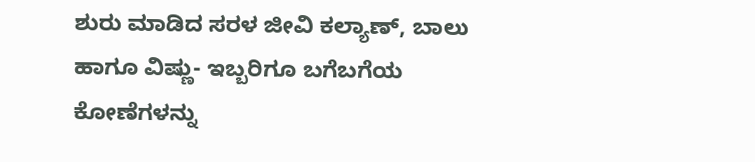ಶುರು ಮಾಡಿದ ಸರಳ ಜೀವಿ ಕಲ್ಯಾಣ್‌, ಬಾಲು ಹಾಗೂ ವಿಷ್ಣು- ಇಬ್ಬರಿಗೂ ಬಗೆಬಗೆಯ ಕೋಣೆಗಳನ್ನು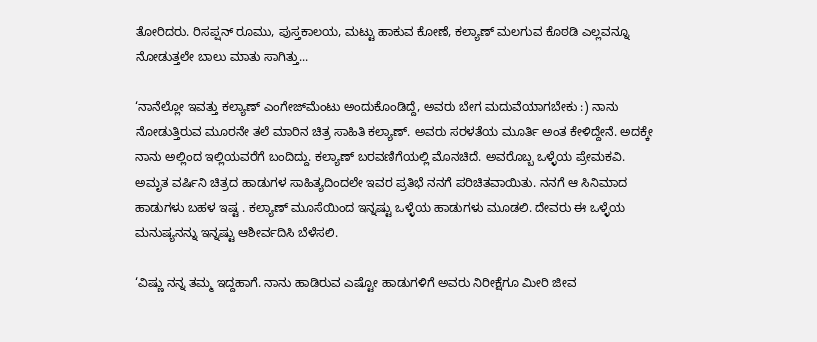ತೋರಿದರು. ರಿಸಪ್ಷನ್‌ ರೂಮು, ಪುಸ್ತಕಾಲಯ, ಮಟ್ಟು ಹಾಕುವ ಕೋಣೆ, ಕಲ್ಯಾಣ್‌ ಮಲಗುವ ಕೊಠಡಿ ಎಲ್ಲವನ್ನೂ ನೋಡುತ್ತಲೇ ಬಾಲು ಮಾತು ಸಾಗಿತ್ತು...

‘ನಾನೆಲ್ಲೋ ಇವತ್ತು ಕಲ್ಯಾಣ್‌ ಎಂಗೇಜ್‌ಮೆಂಟು ಅಂದುಕೊಂಡಿದ್ದೆ, ಅವರು ಬೇಗ ಮದುವೆಯಾಗಬೇಕು :) ನಾನು ನೋಡುತ್ತಿರುವ ಮೂರನೇ ತಲೆ ಮಾರಿನ ಚಿತ್ರ ಸಾಹಿತಿ ಕಲ್ಯಾಣ್‌. ಅವರು ಸರಳತೆಯ ಮೂರ್ತಿ ಅಂತ ಕೇಳಿದ್ದೇನೆ. ಅದಕ್ಕೇ ನಾನು ಅಲ್ಲಿಂದ ಇಲ್ಲಿಯವರೆಗೆ ಬಂದಿದ್ದು. ಕಲ್ಯಾಣ್‌ ಬರವಣಿಗೆಯಲ್ಲಿ ಮೊನಚಿದೆ. ಅವರೊಬ್ಬ ಒಳ್ಳೆಯ ಪ್ರೇಮಕವಿ. ಅಮೃತ ವರ್ಷಿನಿ ಚಿತ್ರದ ಹಾಡುಗಳ ಸಾಹಿತ್ಯದಿಂದಲೇ ಇವರ ಪ್ರತಿಭೆ ನನಗೆ ಪರಿಚಿತವಾಯಿತು. ನನಗೆ ಆ ಸಿನಿಮಾದ ಹಾಡುಗಳು ಬಹಳ ಇಷ್ಟ . ಕಲ್ಯಾಣ್‌ ಮೂಸೆಯಿಂದ ಇನ್ನಷ್ಟು ಒಳ್ಳೆಯ ಹಾಡುಗಳು ಮೂಡಲಿ. ದೇವರು ಈ ಒಳ್ಳೆಯ ಮನುಷ್ಯನನ್ನು ಇನ್ನಷ್ಟು ಆಶೀರ್ವದಿಸಿ ಬೆಳೆಸಲಿ.

‘ವಿಷ್ಣು ನನ್ನ ತಮ್ಮ ಇದ್ದಹಾಗೆ. ನಾನು ಹಾಡಿರುವ ಎಷ್ಟೋ ಹಾಡುಗಳಿಗೆ ಅವರು ನಿರೀಕ್ಷೆಗೂ ಮೀರಿ ಜೀವ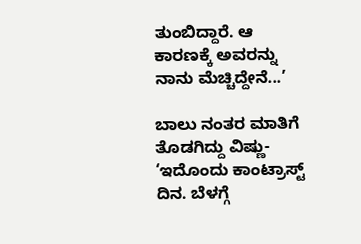ತುಂಬಿದ್ದಾರೆ. ಆ ಕಾರಣಕ್ಕೆ ಅವರನ್ನು ನಾನು ಮೆಚ್ಚಿದ್ದೇನೆ...’

ಬಾಲು ನಂತರ ಮಾತಿಗೆ ತೊಡಗಿದ್ದು ವಿಷ್ಣು- ‘ಇದೊಂದು ಕಾಂಟ್ರಾಸ್ಟ್‌ ದಿನ. ಬೆಳಗ್ಗೆ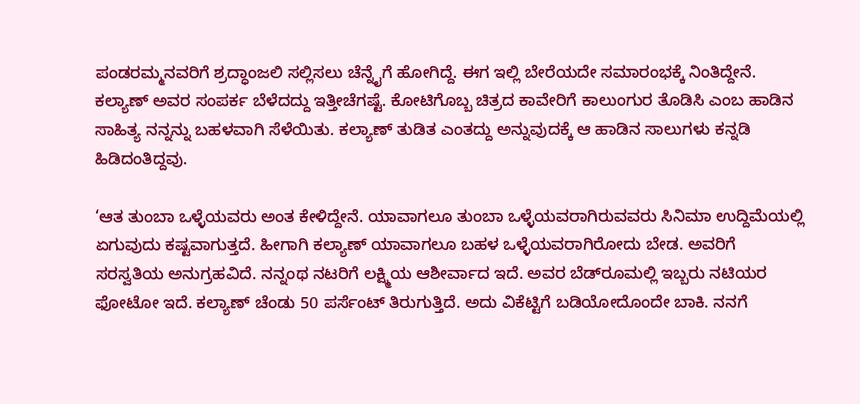ಪಂಡರಮ್ಮನವರಿಗೆ ಶ್ರದ್ಧಾಂಜಲಿ ಸಲ್ಲಿಸಲು ಚೆನ್ನೈಗೆ ಹೋಗಿದ್ದೆ. ಈಗ ಇಲ್ಲಿ ಬೇರೆಯದೇ ಸಮಾರಂಭಕ್ಕೆ ನಿಂತಿದ್ದೇನೆ. ಕಲ್ಯಾಣ್‌ ಅವರ ಸಂಪರ್ಕ ಬೆಳೆದದ್ದು ಇತ್ತೀಚೆಗಷ್ಟೆ. ಕೋಟಿಗೊಬ್ಬ ಚಿತ್ರದ ಕಾವೇರಿಗೆ ಕಾಲುಂಗುರ ತೊಡಿಸಿ ಎಂಬ ಹಾಡಿನ ಸಾಹಿತ್ಯ ನನ್ನನ್ನು ಬಹಳವಾಗಿ ಸೆಳೆಯಿತು. ಕಲ್ಯಾಣ್‌ ತುಡಿತ ಎಂತದ್ದು ಅನ್ನುವುದಕ್ಕೆ ಆ ಹಾಡಿನ ಸಾಲುಗಳು ಕನ್ನಡಿ ಹಿಡಿದಂತಿದ್ದವು.

‘ಆತ ತುಂಬಾ ಒಳ್ಳೆಯವರು ಅಂತ ಕೇಳಿದ್ದೇನೆ. ಯಾವಾಗಲೂ ತುಂಬಾ ಒಳ್ಳೆಯವರಾಗಿರುವವರು ಸಿನಿಮಾ ಉದ್ದಿಮೆಯಲ್ಲಿ ಏಗುವುದು ಕಷ್ಟವಾಗುತ್ತದೆ. ಹೀಗಾಗಿ ಕಲ್ಯಾಣ್‌ ಯಾವಾಗಲೂ ಬಹಳ ಒಳ್ಳೆಯವರಾಗಿರೋದು ಬೇಡ. ಅವರಿಗೆ ಸರಸ್ವತಿಯ ಅನುಗ್ರಹವಿದೆ. ನನ್ನಂಥ ನಟರಿಗೆ ಲಕ್ಷ್ಮಿಯ ಆಶೀರ್ವಾದ ಇದೆ. ಅವರ ಬೆಡ್‌ರೂಮಲ್ಲಿ ಇಬ್ಬರು ನಟಿಯರ ಫೋಟೋ ಇದೆ. ಕಲ್ಯಾಣ್‌ ಚೆಂಡು 50 ಪರ್ಸೆಂಟ್‌ ತಿರುಗುತ್ತಿದೆ. ಅದು ವಿಕೆಟ್ಟಿಗೆ ಬಡಿಯೋದೊಂದೇ ಬಾಕಿ. ನನಗೆ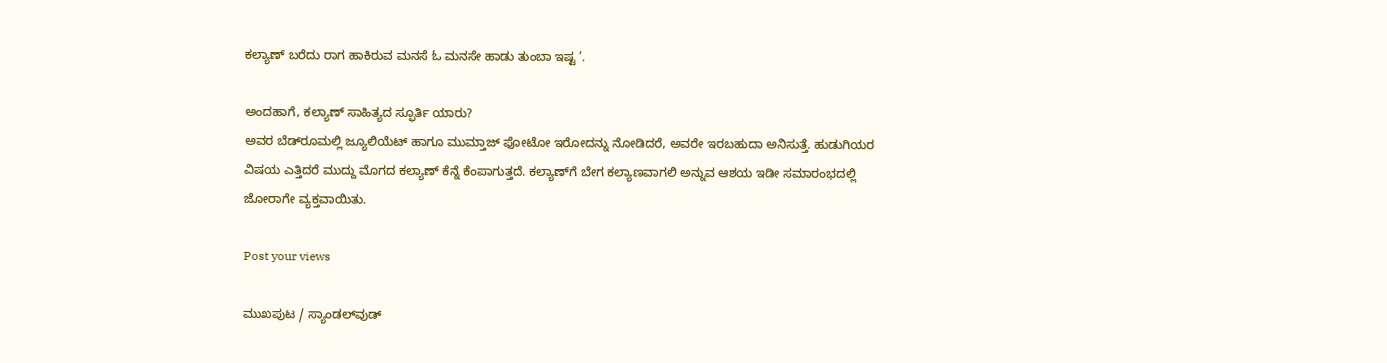ಕಲ್ಯಾಣ್‌ ಬರೆದು ರಾಗ ಹಾಕಿರುವ ಮನಸೆ ಓ ಮನಸೇ ಹಾಡು ತುಂಬಾ ಇಷ್ಟ ’.

ಅಂದಹಾಗೆ, ಕಲ್ಯಾಣ್‌ ಸಾಹಿತ್ಯದ ಸ್ಫೂರ್ತಿ ಯಾರು?
ಅವರ ಬೆಡ್‌ರೂಮಲ್ಲಿ ಜ್ಯೂಲಿಯೆಟ್‌ ಹಾಗೂ ಮುಮ್ತಾಜ್‌ ಫೋಟೋ ಇರೋದನ್ನು ನೋಡಿದರೆ, ಅವರೇ ಇರಬಹುದಾ ಅನಿಸುತ್ತೆ. ಹುಡುಗಿಯರ ವಿಷಯ ಎತ್ತಿದರೆ ಮುದ್ದು ಮೊಗದ ಕಲ್ಯಾಣ್‌ ಕೆನ್ನೆ ಕೆಂಪಾಗುತ್ತದೆ. ಕಲ್ಯಾಣ್‌ಗೆ ಬೇಗ ಕಲ್ಯಾಣವಾಗಲಿ ಅನ್ನುವ ಆಶಯ ಇಡೀ ಸಮಾರಂಭದಲ್ಲಿ ಜೋರಾಗೇ ವ್ಯಕ್ತವಾಯಿತು.

Post your views

ಮುಖಪುಟ / ಸ್ಯಾಂಡಲ್‌ವುಡ್‌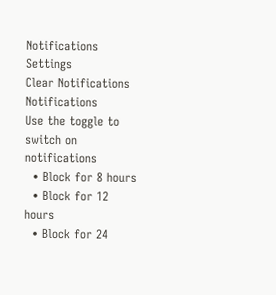Notifications
Settings
Clear Notifications
Notifications
Use the toggle to switch on notifications
  • Block for 8 hours
  • Block for 12 hours
  • Block for 24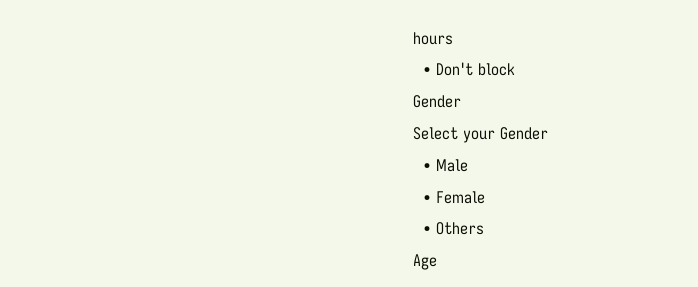hours
  • Don't block
Gender
Select your Gender
  • Male
  • Female
  • Others
Age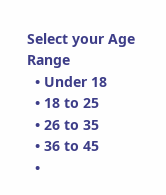Select your Age Range
  • Under 18
  • 18 to 25
  • 26 to 35
  • 36 to 45
  •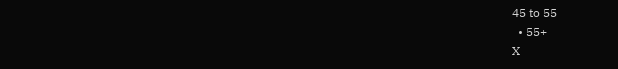45 to 55
  • 55+
X